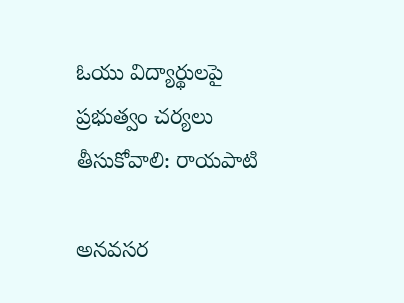ఓయు విద్యార్థులపై ప్రభుత్వం చర్యలు తీసుకోవాలి: రాయపాటి

అనవసర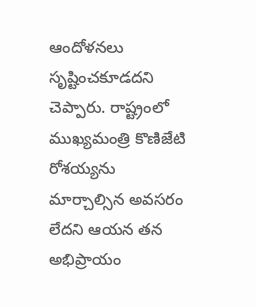ఆందోళనలు సృష్టించకూడదని చెప్పారు. రాష్ట్రంలో ముఖ్యమంత్రి కొణిజేటి రోశయ్యను మార్చాల్సిన అవసరం లేదని ఆయన తన అభిప్రాయం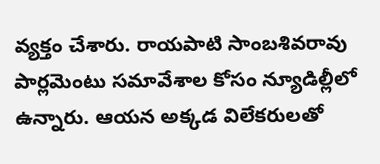వ్యక్తం చేశారు. రాయపాటి సాంబశివరావు పార్లమెంటు సమావేశాల కోసం న్యూడిల్లీలో ఉన్నారు. ఆయన అక్కడ విలేకరులతో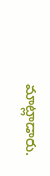మాట్లాడారు.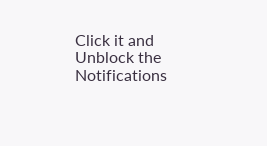Click it and Unblock the Notifications